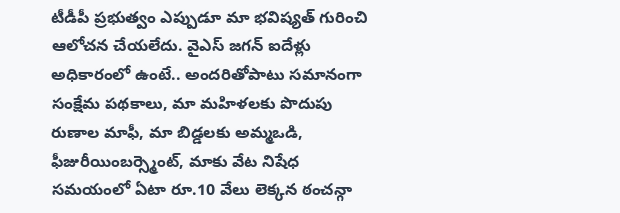టీడీపీ ప్రభుత్వం ఎప్పుడూ మా భవిష్యత్ గురించి ఆలోచన చేయలేదు. వైఎస్ జగన్ ఐదేళ్లు అధికారంలో ఉంటే.. అందరితోపాటు సమానంగా సంక్షేమ పథకాలు, మా మహిళలకు పొదుపు రుణాల మాఫీ, మా బిడ్డలకు అమ్మఒడి, ఫీజురీయింబర్స్మెంట్, మాకు వేట నిషేధ సమయంలో ఏటా రూ.10 వేలు లెక్కన ఠంచన్గా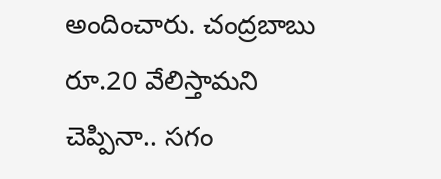అందించారు. చంద్రబాబు రూ.20 వేలిస్తామని చెప్పినా.. సగం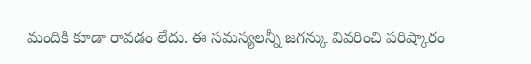మందికి కూడా రావడం లేదు. ఈ సమస్యలన్నీ జగన్కు వివరించి పరిష్కారం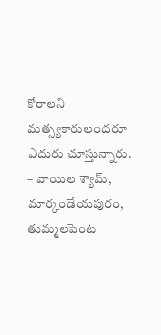కోరాలని మత్స్యకారులందరూ ఎదురు చూస్తున్నారు.
– వాయిల శ్యామ్, మార్కండేయపురం, తుమ్మలపెంట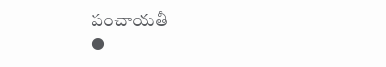పంచాయతీ
●